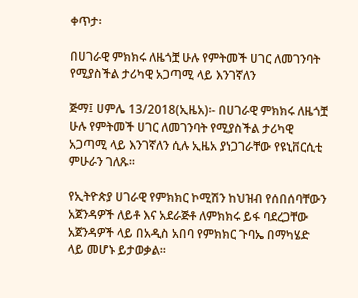ቀጥታ፡

በሀገራዊ ምክክሩ ለዜጎቿ ሁሉ የምትመች ሀገር ለመገንባት የሚያስችል ታሪካዊ አጋጣሚ ላይ እንገኛለን

ጅማ፤ ሀምሌ 13/2018(ኢዜአ)፡- በሀገራዊ ምክክሩ ለዜጎቿ ሁሉ የምትመች ሀገር ለመገንባት የሚያስችል ታሪካዊ አጋጣሚ ላይ እንገኛለን ሲሉ ኢዜአ ያነጋገራቸው የዩኒቨርሲቲ ምሁራን ገለጹ።

የኢትዮጵያ ሀገራዊ የምክክር ኮሚሽን ከህዝብ የሰበሰባቸውን አጀንዳዎች ለይቶ እና አደራጅቶ ለምክክሩ ይፋ ባደረጋቸው አጀንዳዎች ላይ በአዲስ አበባ የምክክር ጉባኤ በማካሄድ ላይ መሆኑ ይታወቃል።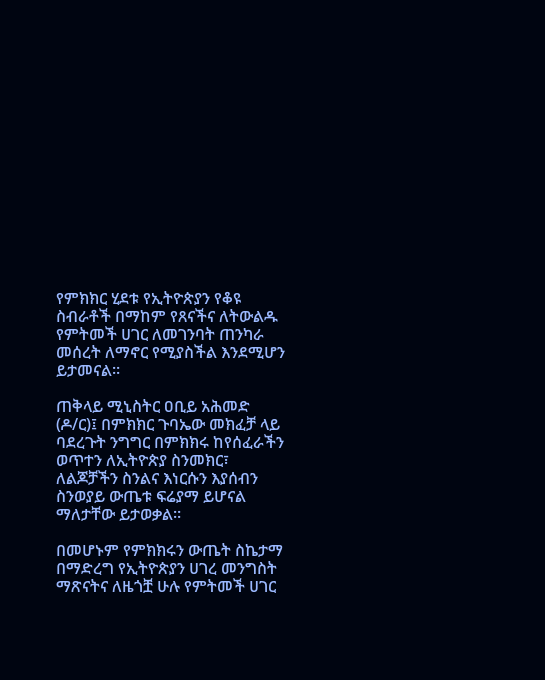የምክክር ሂደቱ የኢትዮጵያን የቆዩ ስብራቶች በማከም የጸናችና ለትውልዱ የምትመች ሀገር ለመገንባት ጠንካራ መሰረት ለማኖር የሚያስችል እንደሚሆን ይታመናል።

ጠቅላይ ሚኒስትር ዐቢይ አሕመድ (ዶ/ር)፤ በምክክር ጉባኤው መክፈቻ ላይ ባደረጉት ንግግር በምክክሩ ከየሰፈራችን ወጥተን ለኢትዮጵያ ስንመክር፣ ለልጆቻችን ስንልና እነርሱን እያሰብን ስንወያይ ውጤቱ ፍሬያማ ይሆናል ማለታቸው ይታወቃል።

በመሆኑም የምክክሩን ውጤት ስኬታማ በማድረግ የኢትዮጵያን ሀገረ መንግስት ማጽናትና ለዜጎቿ ሁሉ የምትመች ሀገር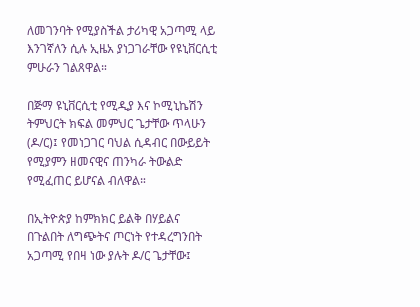ለመገንባት የሚያስችል ታሪካዊ አጋጣሚ ላይ እንገኛለን ሲሉ ኢዜአ ያነጋገራቸው የዩኒቨርሲቲ ምሁራን ገልጸዋል።

በጅማ ዩኒቨርሲቲ የሚዲያ እና ኮሚኒኬሽን ትምህርት ክፍል መምህር ጌታቸው ጥላሁን (ዶ/ር)፤ የመነጋገር ባህል ሲዳብር በውይይት የሚያምን ዘመናዊና ጠንካራ ትውልድ የሚፈጠር ይሆናል ብለዋል።

በኢትዮጵያ ከምክክር ይልቅ በሃይልና በጉልበት ለግጭትና ጦርነት የተዳረግንበት አጋጣሚ የበዛ ነው ያሉት ዶ/ር ጌታቸው፤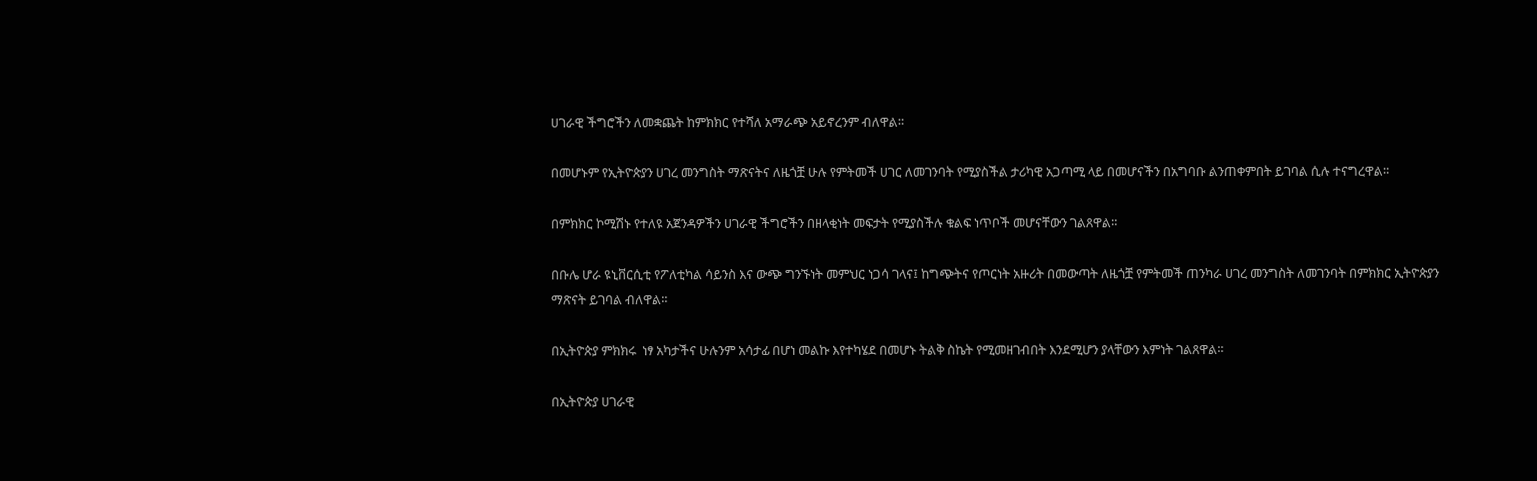ሀገራዊ ችግሮችን ለመቋጨት ከምክክር የተሻለ አማራጭ አይኖረንም ብለዋል።

በመሆኑም የኢትዮጵያን ሀገረ መንግስት ማጽናትና ለዜጎቿ ሁሉ የምትመች ሀገር ለመገንባት የሚያስችል ታሪካዊ አጋጣሚ ላይ በመሆናችን በአግባቡ ልንጠቀምበት ይገባል ሲሉ ተናግረዋል።

በምክክር ኮሚሽኑ የተለዩ አጀንዳዎችን ሀገራዊ ችግሮችን በዘላቂነት መፍታት የሚያስችሉ ቁልፍ ነጥቦች መሆናቸውን ገልጸዋል።

በቡሌ ሆራ ዩኒቨርሲቲ የፖለቲካል ሳይንስ እና ውጭ ግንኙነት መምህር ነጋሳ ገላና፤ ከግጭትና የጦርነት አዙሪት በመውጣት ለዜጎቿ የምትመች ጠንካራ ሀገረ መንግስት ለመገንባት በምክክር ኢትዮጵያን ማጽናት ይገባል ብለዋል።

በኢትዮጵያ ምክክሩ  ነፃ አካታችና ሁሉንም አሳታፊ በሆነ መልኩ እየተካሄደ በመሆኑ ትልቅ ስኬት የሚመዘገብበት እንደሚሆን ያላቸውን እምነት ገልጸዋል።

በኢትዮጵያ ሀገራዊ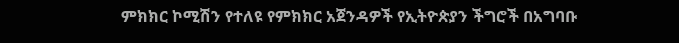ምክክር ኮሚሽን የተለዩ የምክክር አጀንዳዎች የኢትዮጵያን ችግሮች በአግባቡ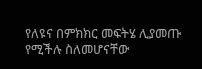የለዩና በምክክር መፍትሄ ሊያመጡ የሚችሉ ስለመሆናቸው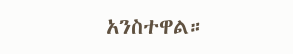አንስተዋል።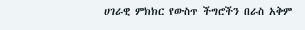ሀገራዊ ምክክር የውስጥ ችግሮችን በራስ አቅም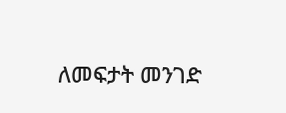ለመፍታት መንገድ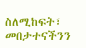ስለሚከፍት፣ መበታተናችንን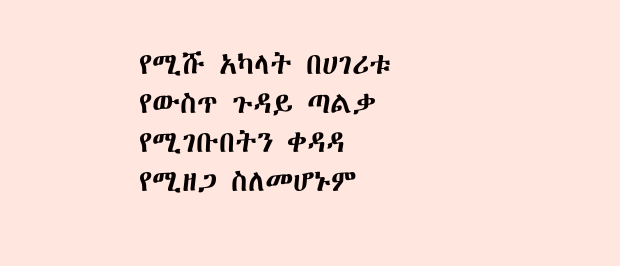የሚሹ አካላት በሀገሪቱ የውስጥ ጉዳይ ጣልቃ የሚገቡበትን ቀዳዳ የሚዘጋ ስለመሆኑም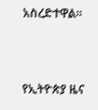አስረድተዋል።



የኢትዮጵያ ዜና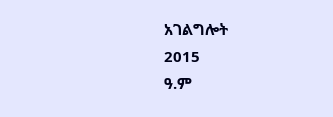አገልግሎት
2015
ዓ.ም